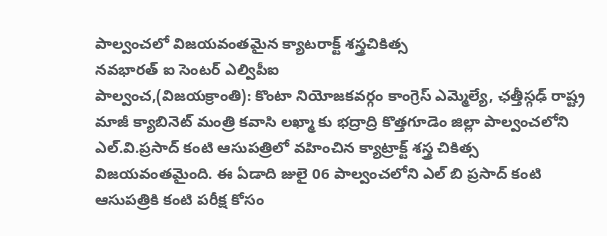పాల్వంచలో విజయవంతమైన క్యాటరాక్ట్ శస్త్రచికిత్స
నవభారత్ ఐ సెంటర్ ఎల్విపీఐ
పాల్వంచ,(విజయక్రాంతి): కొంటా నియోజకవర్గం కాంగ్రెస్ ఎమ్మెల్యే, ఛత్తీస్గఢ్ రాష్ట్ర మాజీ క్యాబినెట్ మంత్రి కవాసి లఖ్మా కు భద్రాద్రి కొత్తగూడెం జిల్లా పాల్వంచలోని ఎల్.వి.ప్రసాద్ కంటి ఆసుపత్రిలో వహించిన క్యాట్రాక్ట్ శస్త్ర చికిత్స విజయవంతమైంది. ఈ ఏడాది జులై 06 పాల్వంచలోని ఎల్ బి ప్రసాద్ కంటి ఆసుపత్రికి కంటి పరీక్ష కోసం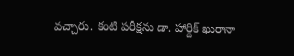వచ్చారు. కంటి పరీక్షను డా. హార్దిక్ ఖురానా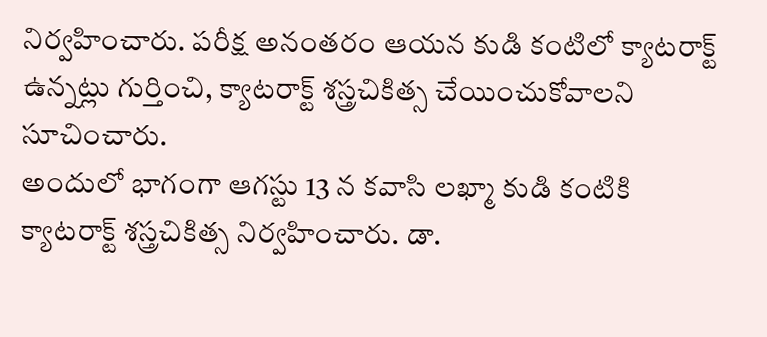నిర్వహించారు. పరీక్ష అనంతరం ఆయన కుడి కంటిలో క్యాటరాక్ట్ ఉన్నట్లు గుర్తించి, క్యాటరాక్ట్ శస్త్రచికిత్స చేయించుకోవాలని సూచించారు.
అందులో భాగంగా ఆగస్టు 13 న కవాసి లఖ్మా కుడి కంటికి క్యాటరాక్ట్ శస్త్రచికిత్స నిర్వహించారు. డా.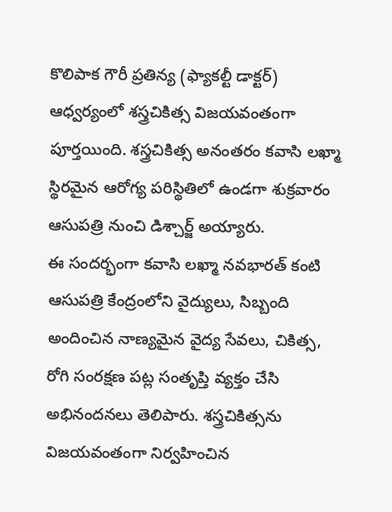కొలిపాక గౌరీ ప్రతిన్య (ఫ్యాకల్టీ డాక్టర్) ఆధ్వర్యంలో శస్త్రచికిత్స విజయవంతంగా పూర్తయింది. శస్త్రచికిత్స అనంతరం కవాసి లఖ్మా స్థిరమైన ఆరోగ్య పరిస్థితిలో ఉండగా శుక్రవారం ఆసుపత్రి నుంచి డిశ్చార్జ్ అయ్యారు.
ఈ సందర్భంగా కవాసి లఖ్మా నవభారత్ కంటి ఆసుపత్రి కేంద్రంలోని వైద్యులు, సిబ్బంది అందించిన నాణ్యమైన వైద్య సేవలు, చికిత్స, రోగి సంరక్షణ పట్ల సంతృప్తి వ్యక్తం చేసి అభినందనలు తెలిపారు. శస్త్రచికిత్సను విజయవంతంగా నిర్వహించిన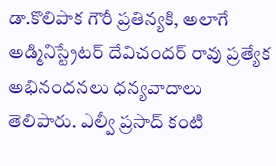డా.కొలిపాక గౌరీ ప్రతిన్యకి, అలాగే అడ్మినిస్ట్రేటర్ దేవిచందర్ రావు ప్రత్యేక అభినందనలు ధన్యవాదాలు తెలిపారు. ఎల్వీ ప్రసాద్ కంటి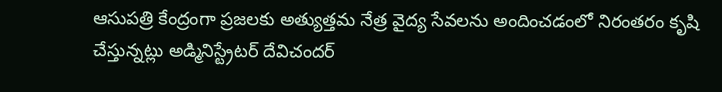ఆసుపత్రి కేంద్రంగా ప్రజలకు అత్యుత్తమ నేత్ర వైద్య సేవలను అందించడంలో నిరంతరం కృషి చేస్తున్నట్లు అడ్మినిస్ట్రేటర్ దేవిచందర్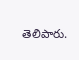తెలిపారు.